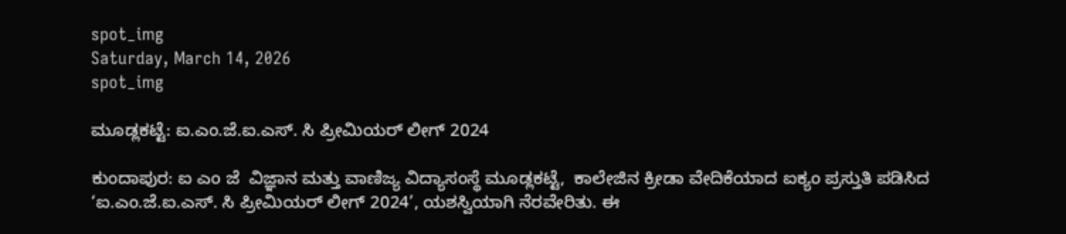spot_img
Saturday, March 14, 2026
spot_img

ಮೂಡ್ಲಕಟ್ಟೆ: ಐ.ಎಂ.ಜೆ.ಐ.ಎಸ್. ಸಿ ಪ್ರೀಮಿಯರ್ ಲೀಗ್ 2024

ಕುಂದಾಪುರ: ಐ ಎಂ ಜೆ  ವಿಜ್ಞಾನ ಮತ್ತು ವಾಣಿಜ್ಯ ವಿದ್ಯಾಸಂಸ್ಥೆ ಮೂಡ್ಲಕಟ್ಟೆ,  ಕಾಲೇಜಿನ ಕ್ರೀಡಾ ವೇದಿಕೆಯಾದ ಐಕ್ಯಂ ಪ್ರಸ್ತುತಿ ಪಡಿಸಿದ ‘ಐ.ಎಂ.ಜೆ.ಐ.ಎಸ್. ಸಿ ಪ್ರೀಮಿಯರ್ ಲೀಗ್ 2024’, ಯಶಸ್ವಿಯಾಗಿ ನೆರವೇರಿತು. ಈ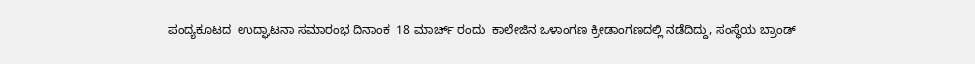ಪಂದ್ಯಕೂಟದ  ಉದ್ಘಾಟನಾ ಸಮಾರಂಭ ದಿನಾಂಕ  18 ಮಾರ್ಚ್ ರಂದು  ಕಾಲೇಜಿನ ಒಳಾಂಗಣ ಕ್ರೀಡಾಂಗಣದಲ್ಲಿ ನಡೆದಿದ್ದು, ಸಂಸ್ಥೆಯ ಬ್ರಾಂಡ್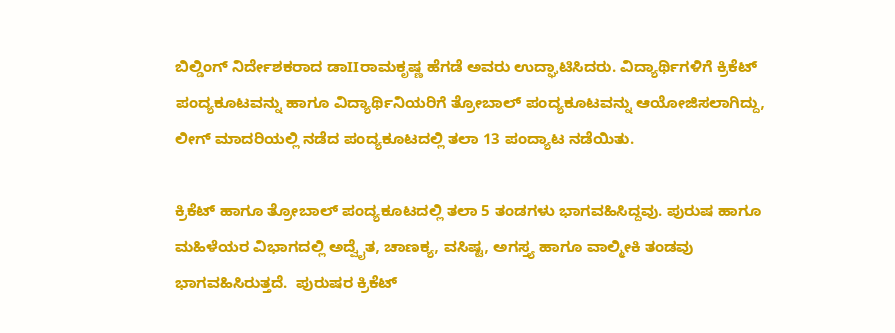ಬಿಲ್ಡಿಂಗ್ ನಿರ್ದೇಶಕರಾದ ಡಾIIರಾಮಕೃಷ್ಣ ಹೆಗಡೆ ಅವರು ಉದ್ಘಾಟಿಸಿದರು. ವಿದ್ಯಾರ್ಥಿಗಳಿಗೆ ಕ್ರಿಕೆಟ್ ಪಂದ್ಯಕೂಟವನ್ನು ಹಾಗೂ ವಿದ್ಯಾರ್ಥಿನಿಯರಿಗೆ ತ್ರೋಬಾಲ್ ಪಂದ್ಯಕೂಟವನ್ನು ಆಯೋಜಿಸಲಾಗಿದ್ದು, ಲೀಗ್ ಮಾದರಿಯಲ್ಲಿ ನಡೆದ ಪಂದ್ಯಕೂಟದಲ್ಲಿ ತಲಾ 13 ಪಂದ್ಯಾಟ ನಡೆಯಿತು.

ಕ್ರಿಕೆಟ್ ಹಾಗೂ ತ್ರೋಬಾಲ್ ಪಂದ್ಯಕೂಟದಲ್ಲಿ ತಲಾ 5 ತಂಡಗಳು ಭಾಗವಹಿಸಿದ್ದವು. ಪುರುಷ ಹಾಗೂ ಮಹಿಳೆಯರ ವಿಭಾಗದಲ್ಲಿ ಅದ್ವೈತ, ಚಾಣಕ್ಯ, ವಸಿಷ್ಟ, ಅಗಸ್ತ್ಯ ಹಾಗೂ ವಾಲ್ಮೀಕಿ ತಂಡವು ಭಾಗವಹಿಸಿರುತ್ತದೆ.  ಪುರುಷರ ಕ್ರಿಕೆಟ್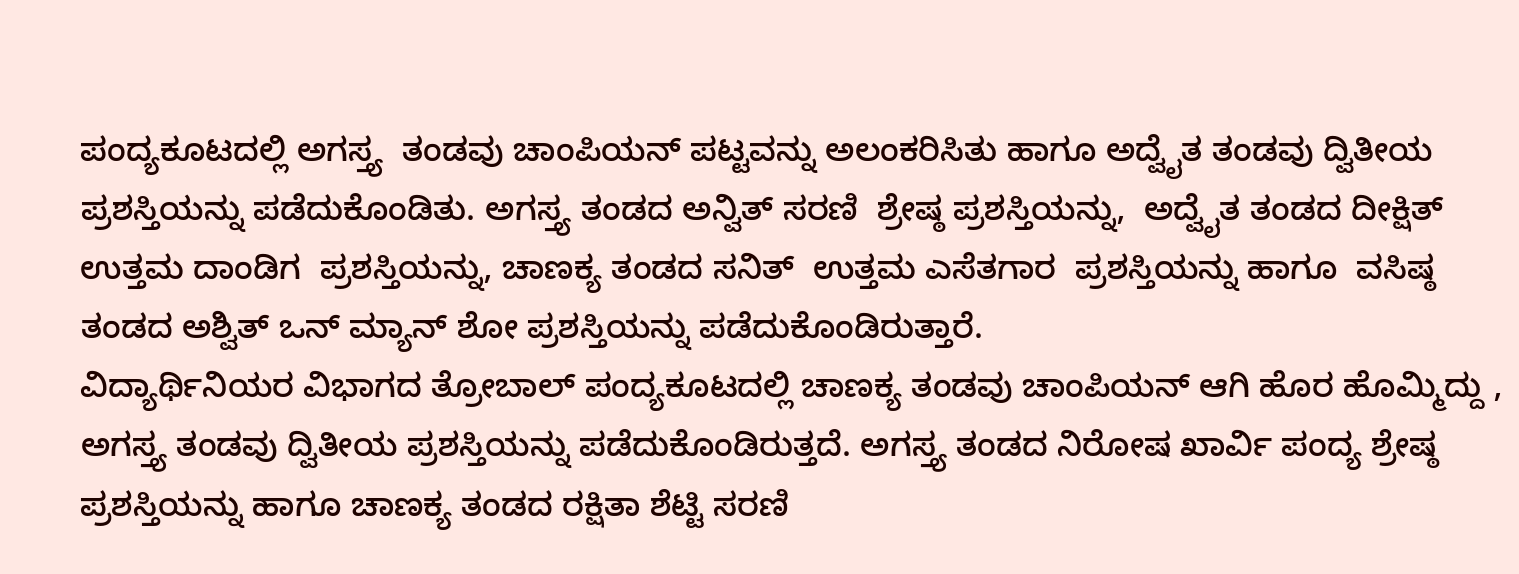ಪಂದ್ಯಕೂಟದಲ್ಲಿ ಅಗಸ್ತ್ಯ  ತಂಡವು ಚಾಂಪಿಯನ್ ಪಟ್ಟವನ್ನು ಅಲಂಕರಿಸಿತು ಹಾಗೂ ಅದ್ವೈತ ತಂಡವು ದ್ವಿತೀಯ ಪ್ರಶಸ್ತಿಯನ್ನು ಪಡೆದುಕೊಂಡಿತು. ಅಗಸ್ತ್ಯ ತಂಡದ ಅನ್ವಿತ್ ಸರಣಿ  ಶ್ರೇಷ್ಠ ಪ್ರಶಸ್ತಿಯನ್ನು,  ಅದ್ವೈತ ತಂಡದ ದೀಕ್ಷಿತ್ ಉತ್ತಮ ದಾಂಡಿಗ  ಪ್ರಶಸ್ತಿಯನ್ನು, ಚಾಣಕ್ಯ ತಂಡದ ಸನಿತ್  ಉತ್ತಮ ಎಸೆತಗಾರ  ಪ್ರಶಸ್ತಿಯನ್ನು ಹಾಗೂ  ವಸಿಷ್ಠ ತಂಡದ ಅಶ್ವಿತ್ ಒನ್ ಮ್ಯಾನ್ ಶೋ ಪ್ರಶಸ್ತಿಯನ್ನು ಪಡೆದುಕೊಂಡಿರುತ್ತಾರೆ.
ವಿದ್ಯಾರ್ಥಿನಿಯರ ವಿಭಾಗದ ತ್ರೋಬಾಲ್ ಪಂದ್ಯಕೂಟದಲ್ಲಿ ಚಾಣಕ್ಯ ತಂಡವು ಚಾಂಪಿಯನ್ ಆಗಿ ಹೊರ ಹೊಮ್ಮಿದ್ದು , ಅಗಸ್ತ್ಯ ತಂಡವು ದ್ವಿತೀಯ ಪ್ರಶಸ್ತಿಯನ್ನು ಪಡೆದುಕೊಂಡಿರುತ್ತದೆ. ಅಗಸ್ತ್ಯ ತಂಡದ ನಿರೋಷ ಖಾರ್ವಿ ಪಂದ್ಯ ಶ್ರೇಷ್ಠ  ಪ್ರಶಸ್ತಿಯನ್ನು ಹಾಗೂ ಚಾಣಕ್ಯ ತಂಡದ ರಕ್ಷಿತಾ ಶೆಟ್ಟಿ ಸರಣಿ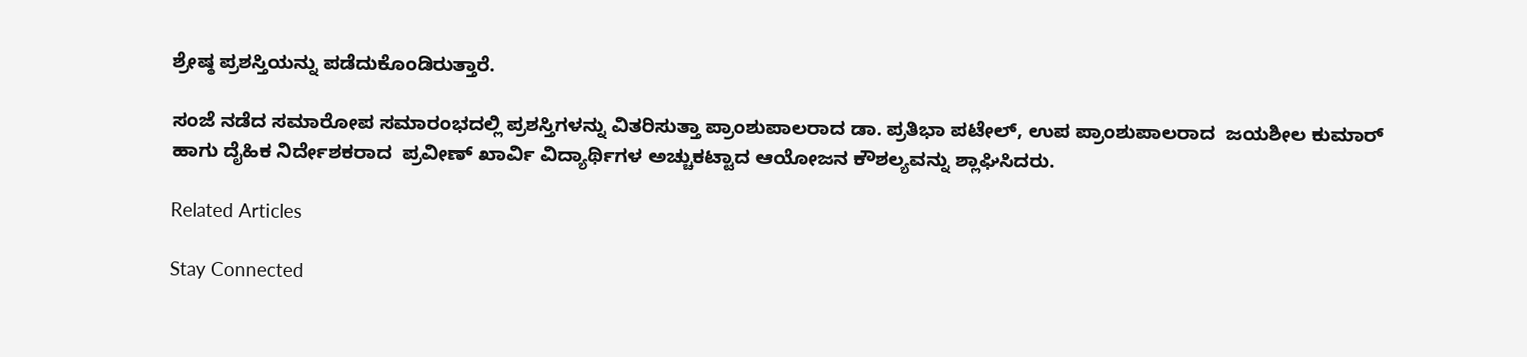ಶ್ರೇಷ್ಠ ಪ್ರಶಸ್ತಿಯನ್ನು ಪಡೆದುಕೊಂಡಿರುತ್ತಾರೆ.

ಸಂಜೆ ನಡೆದ ಸಮಾರೋಪ ಸಮಾರಂಭದಲ್ಲಿ ಪ್ರಶಸ್ತಿಗಳನ್ನು ವಿತರಿಸುತ್ತಾ ಪ್ರಾಂಶುಪಾಲರಾದ ಡಾ. ಪ್ರತಿಭಾ ಪಟೇಲ್, ಉಪ ಪ್ರಾಂಶುಪಾಲರಾದ  ಜಯಶೀಲ ಕುಮಾರ್ ಹಾಗು ದೈಹಿಕ ನಿರ್ದೇಶಕರಾದ  ಪ್ರವೀಣ್ ಖಾರ್ವಿ ವಿದ್ಯಾರ್ಥಿಗಳ ಅಚ್ಚುಕಟ್ಟಾದ ಆಯೋಜನ ಕೌಶಲ್ಯವನ್ನು ಶ್ಲಾಘಿಸಿದರು.

Related Articles

Stay Connected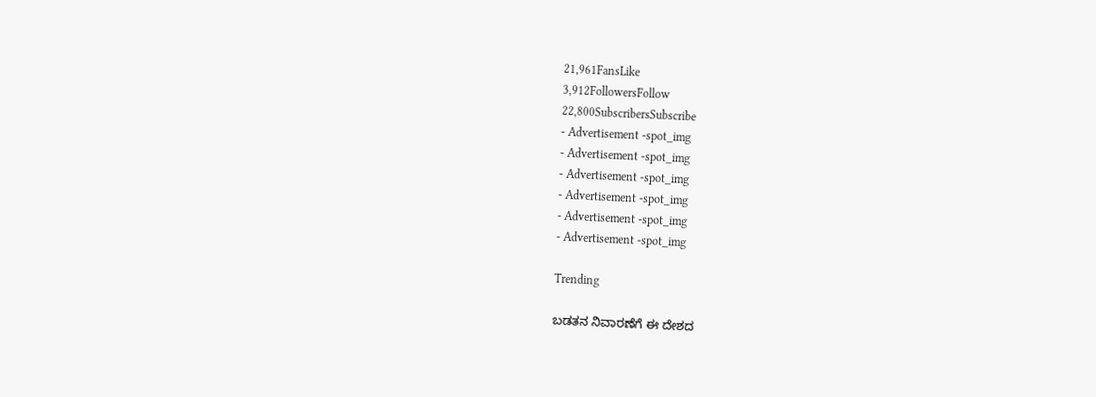21,961FansLike
3,912FollowersFollow
22,800SubscribersSubscribe
- Advertisement -spot_img
- Advertisement -spot_img
- Advertisement -spot_img
- Advertisement -spot_img
- Advertisement -spot_img
- Advertisement -spot_img

Trending

ಬಡತನ ನಿವಾರಣೆಗೆ ಈ ದೇಶದ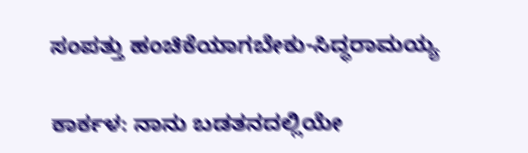ಸಂಪತ್ತು ಹಂಚಿಕೆಯಾಗಬೇಕು-ಸಿದ್ಧರಾಮಯ್ಯ

ಕಾರ್ಕಳ: ನಾನು ಬಡತನದಲ್ಲಿಯೇ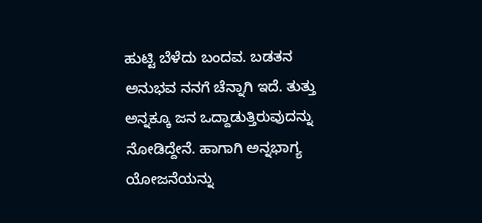ಹುಟ್ಟಿ ಬೆಳೆದು ಬಂದವ. ಬಡತನ ಅನುಭವ ನನಗೆ ಚೆನ್ನಾಗಿ ಇದೆ. ತುತ್ತು ಅನ್ನಕ್ಕೂ ಜನ ಒದ್ದಾಡುತ್ತಿರುವುದನ್ನು ನೋಡಿದ್ದೇನೆ. ಹಾಗಾಗಿ ಅನ್ನಭಾಗ್ಯ ಯೋಜನೆಯನ್ನು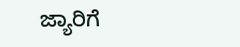ಜ್ಯಾರಿಗೆ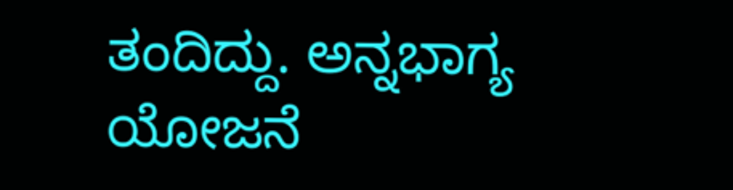ತಂದಿದ್ದು. ಅನ್ನಭಾಗ್ಯ ಯೋಜನೆ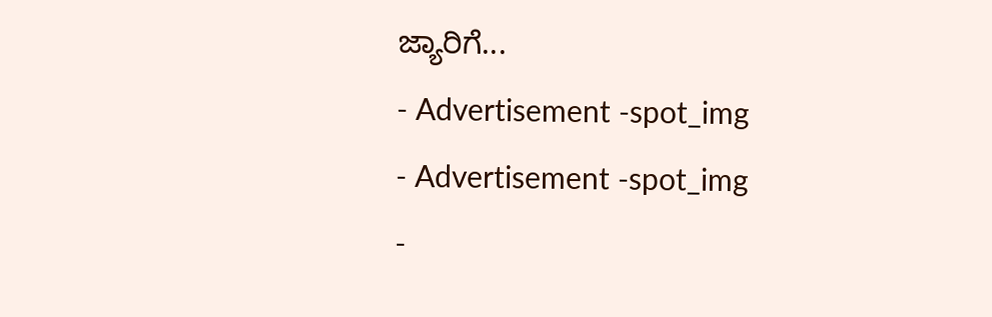ಜ್ಯಾರಿಗೆ...
- Advertisement -spot_img
- Advertisement -spot_img
-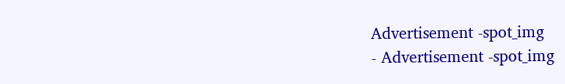Advertisement -spot_img
- Advertisement -spot_img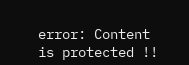error: Content is protected !!